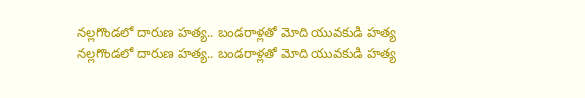నల్లగొండలో దారుణ హత్య.. బండరాళ్లతో మోది యువకుడి హత్య
నల్లగొండలో దారుణ హత్య.. బండరాళ్లతో మోది యువకుడి హత్య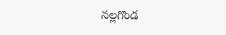నల్లగొండ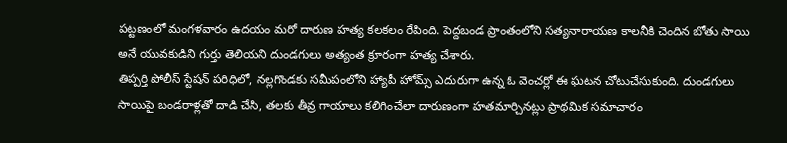పట్టణంలో మంగళవారం ఉదయం మరో దారుణ హత్య కలకలం రేపింది. పెద్దబండ ప్రాంతంలోని సత్యనారాయణ కాలనీకి చెందిన బోతు సాయి అనే యువకుడిని గుర్తు తెలియని దుండగులు అత్యంత క్రూరంగా హత్య చేశారు.
తిప్పర్తి పోలీస్ స్టేషన్ పరిధిలో, నల్లగొండకు సమీపంలోని హ్యాపీ హోమ్స్ ఎదురుగా ఉన్న ఓ వెంచర్లో ఈ ఘటన చోటుచేసుకుంది. దుండగులు సాయిపై బండరాళ్లతో దాడి చేసి, తలకు తీవ్ర గాయాలు కలిగించేలా దారుణంగా హతమార్చినట్లు ప్రాథమిక సమాచారం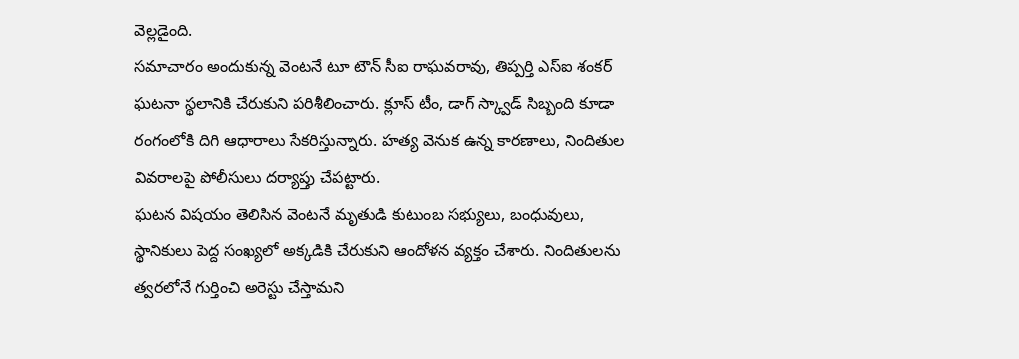వెల్లడైంది.
సమాచారం అందుకున్న వెంటనే టూ టౌన్ సీఐ రాఘవరావు, తిప్పర్తి ఎస్ఐ శంకర్ ఘటనా స్థలానికి చేరుకుని పరిశీలించారు. క్లూస్ టీం, డాగ్ స్క్వాడ్ సిబ్బంది కూడా రంగంలోకి దిగి ఆధారాలు సేకరిస్తున్నారు. హత్య వెనుక ఉన్న కారణాలు, నిందితుల వివరాలపై పోలీసులు దర్యాప్తు చేపట్టారు.
ఘటన విషయం తెలిసిన వెంటనే మృతుడి కుటుంబ సభ్యులు, బంధువులు, స్థానికులు పెద్ద సంఖ్యలో అక్కడికి చేరుకుని ఆందోళన వ్యక్తం చేశారు. నిందితులను త్వరలోనే గుర్తించి అరెస్టు చేస్తామని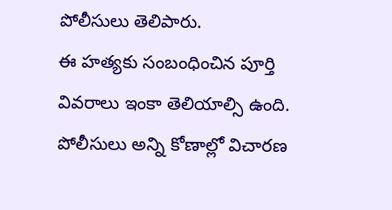పోలీసులు తెలిపారు.
ఈ హత్యకు సంబంధించిన పూర్తి వివరాలు ఇంకా తెలియాల్సి ఉంది. పోలీసులు అన్ని కోణాల్లో విచారణ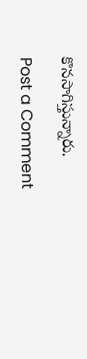కొనసాగిస్తున్నారు.

Post a Comment